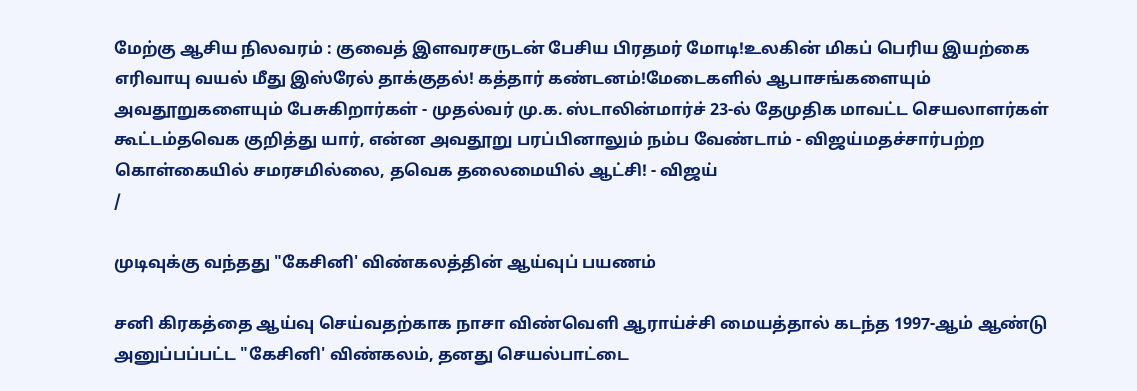மேற்கு ஆசிய நிலவரம் : குவைத் இளவரசருடன் பேசிய பிரதமர் மோடி!உலகின் மிகப் பெரிய இயற்கை எரிவாயு வயல் மீது இஸ்ரேல் தாக்குதல்! கத்தார் கண்டனம்!மேடைகளில் ஆபாசங்களையும் அவதூறுகளையும் பேசுகிறார்கள் - முதல்வர் மு.க. ஸ்டாலின்மார்ச் 23-ல் தேமுதிக மாவட்ட செயலாளர்கள் கூட்டம்தவெக குறித்து யார், என்ன அவதூறு பரப்பினாலும் நம்ப வேண்டாம் - விஜய்மதச்சார்பற்ற கொள்கையில் சமரசமில்லை, தவெக தலைமையில் ஆட்சி! - விஜய்
/

முடிவுக்கு வந்தது "கேசினி' விண்கலத்தின் ஆய்வுப் பயணம்

சனி கிரகத்தை ஆய்வு செய்வதற்காக நாசா விண்வெளி ஆராய்ச்சி மையத்தால் கடந்த 1997-ஆம் ஆண்டு அனுப்பப்பட்ட "கேசினி' விண்கலம், தனது செயல்பாட்டை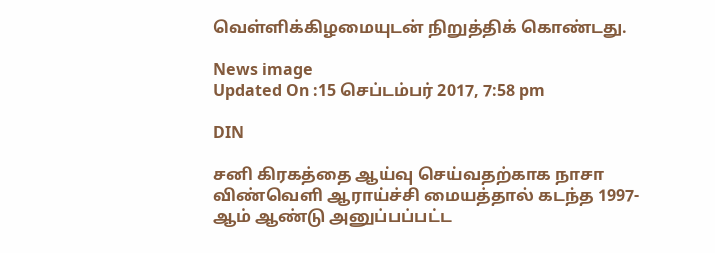வெள்ளிக்கிழமையுடன் நிறுத்திக் கொண்டது.

News image
Updated On :15 செப்டம்பர் 2017, 7:58 pm

DIN

சனி கிரகத்தை ஆய்வு செய்வதற்காக நாசா விண்வெளி ஆராய்ச்சி மையத்தால் கடந்த 1997-ஆம் ஆண்டு அனுப்பப்பட்ட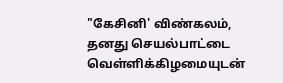"கேசினி' விண்கலம், தனது செயல்பாட்டை வெள்ளிக்கிழமையுடன்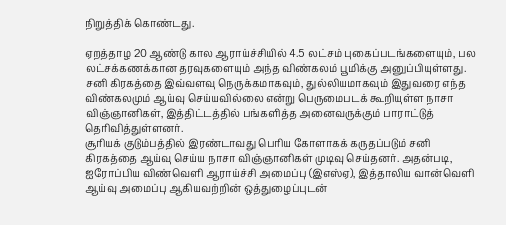நிறுத்திக் கொண்டது.

ஏறத்தாழ 20 ஆண்டு கால ஆராய்ச்சியில் 4.5 லட்சம் புகைப்படங்களையும், பல லட்சக்கணக்கான தரவுகளையும் அந்த விண்கலம் பூமிக்கு அனுப்பியுள்ளது. சனி கிரகத்தை இவ்வளவு நெருக்கமாகவும், துல்லியமாகவும் இதுவரை எந்த விண்கலமும் ஆய்வு செய்யவில்லை என்று பெருமைபடக் கூறியுள்ள நாசா விஞ்ஞானிகள், இத்திட்டத்தில் பங்களித்த அனைவருக்கும் பாராட்டுத் தெரிவித்துள்ளனர்.
சூரியக் குடும்பத்தில் இரண்டாவது பெரிய கோளாகக் கருதப்படும் சனி கிரகத்தை ஆய்வு செய்ய நாசா விஞ்ஞானிகள் முடிவு செய்தனர். அதன்படி, ஐரோப்பிய விண்வெளி ஆராய்ச்சி அமைப்பு (இஎஸ்ஏ), இத்தாலிய வான்வெளி ஆய்வு அமைப்பு ஆகியவற்றின் ஒத்துழைப்புடன்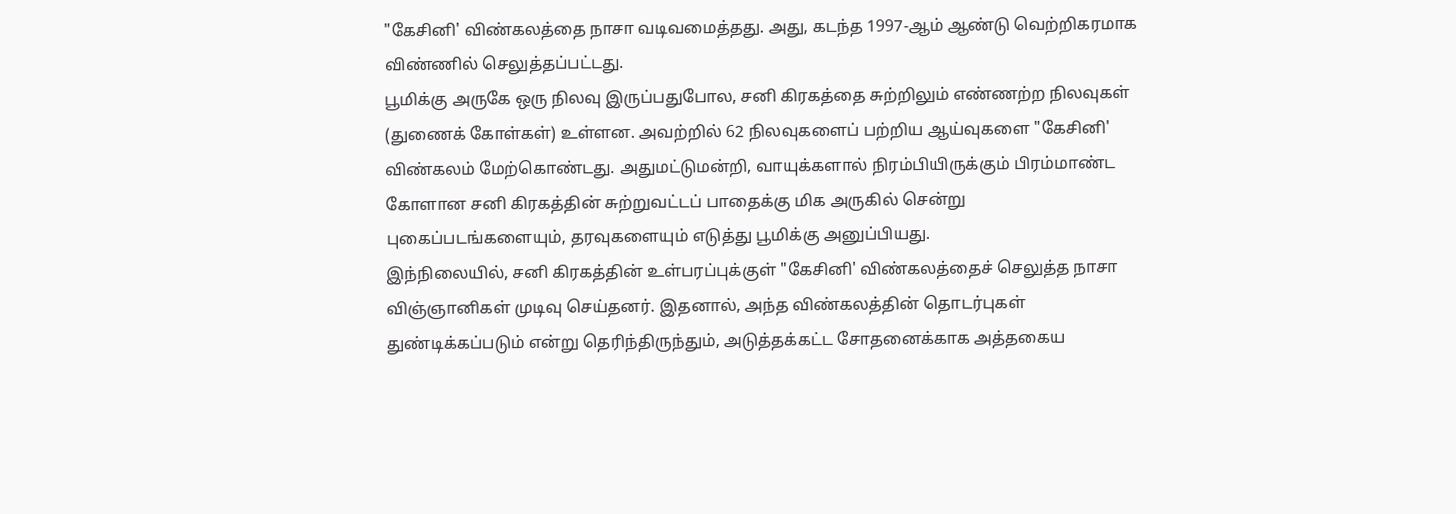"கேசினி' விண்கலத்தை நாசா வடிவமைத்தது. அது, கடந்த 1997-ஆம் ஆண்டு வெற்றிகரமாக விண்ணில் செலுத்தப்பட்டது.
பூமிக்கு அருகே ஒரு நிலவு இருப்பதுபோல, சனி கிரகத்தை சுற்றிலும் எண்ணற்ற நிலவுகள் (துணைக் கோள்கள்) உள்ளன. அவற்றில் 62 நிலவுகளைப் பற்றிய ஆய்வுகளை "கேசினி' விண்கலம் மேற்கொண்டது. அதுமட்டுமன்றி, வாயுக்களால் நிரம்பியிருக்கும் பிரம்மாண்ட கோளான சனி கிரகத்தின் சுற்றுவட்டப் பாதைக்கு மிக அருகில் சென்று புகைப்படங்களையும், தரவுகளையும் எடுத்து பூமிக்கு அனுப்பியது.
இந்நிலையில், சனி கிரகத்தின் உள்பரப்புக்குள் "கேசினி' விண்கலத்தைச் செலுத்த நாசா விஞ்ஞானிகள் முடிவு செய்தனர். இதனால், அந்த விண்கலத்தின் தொடர்புகள் துண்டிக்கப்படும் என்று தெரிந்திருந்தும், அடுத்தக்கட்ட சோதனைக்காக அத்தகைய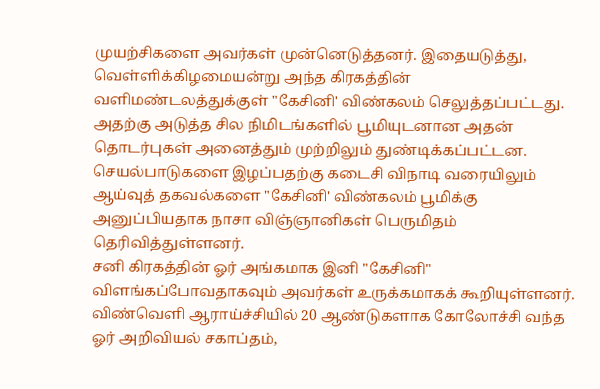முயற்சிகளை அவர்கள் முன்னெடுத்தனர். இதையடுத்து, வெள்ளிக்கிழமையன்று அந்த கிரகத்தின் வளிமண்டலத்துக்குள் "கேசினி' விண்கலம் செலுத்தப்பட்டது. அதற்கு அடுத்த சில நிமிடங்களில் பூமியுடனான அதன் தொடர்புகள் அனைத்தும் முற்றிலும் துண்டிக்கப்பட்டன. செயல்பாடுகளை இழப்பதற்கு கடைசி விநாடி வரையிலும் ஆய்வுத் தகவல்களை "கேசினி' விண்கலம் பூமிக்கு அனுப்பியதாக நாசா விஞ்ஞானிகள் பெருமிதம் தெரிவித்துள்ளனர்.
சனி கிரகத்தின் ஓர் அங்கமாக இனி "கேசினி" விளங்கப்போவதாகவும் அவர்கள் உருக்கமாகக் கூறியுள்ளனர். விண்வெளி ஆராய்ச்சியில் 20 ஆண்டுகளாக கோலோச்சி வந்த ஓர் அறிவியல் சகாப்தம்,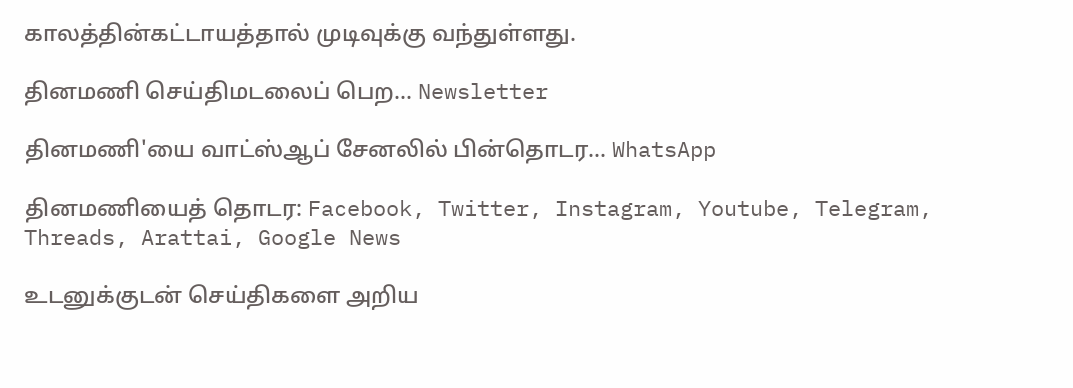காலத்தின்கட்டாயத்தால் முடிவுக்கு வந்துள்ளது.

தினமணி செய்திமடலைப் பெற... Newsletter

தினமணி'யை வாட்ஸ்ஆப் சேனலில் பின்தொடர... WhatsApp

தினமணியைத் தொடர: Facebook, Twitter, Instagram, Youtube, Telegram, Threads, Arattai, Google News

உடனுக்குடன் செய்திகளை அறிய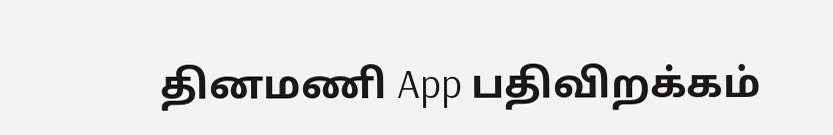தினமணி App பதிவிறக்கம்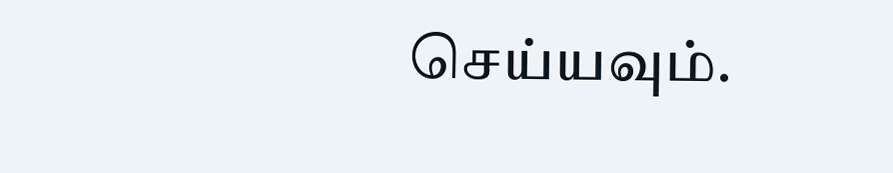செய்யவும்.